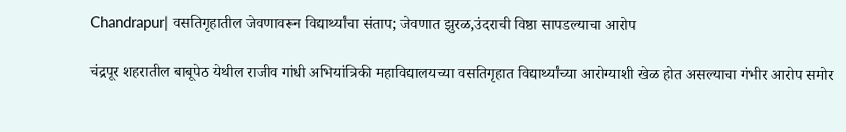Chandrapur| वसतिगृहातील जेवणावरून विद्यार्थ्यांचा संताप; जेवणात झुरळ,उंदराची विष्ठा सापडल्याचा आरोप

चंद्रपूर शहरातील बाबूपेठ येथील राजीव गांधी अभियांत्रिकी महाविद्यालयच्या वसतिगृहात विद्यार्थ्यांच्या आरोग्याशी खेळ होत असल्याचा गंभीर आरोप समोर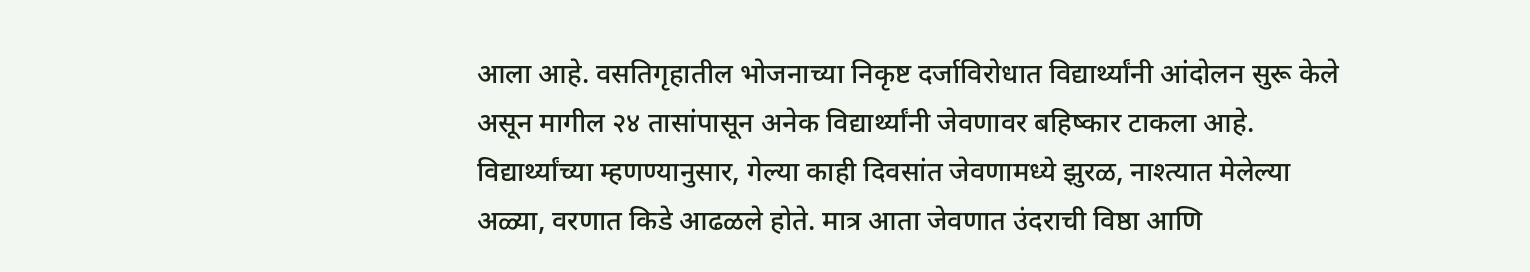आला आहे. वसतिगृहातील भोजनाच्या निकृष्ट दर्जाविरोधात विद्यार्थ्यांनी आंदोलन सुरू केले असून मागील २४ तासांपासून अनेक विद्यार्थ्यांनी जेवणावर बहिष्कार टाकला आहे. विद्यार्थ्यांच्या म्हणण्यानुसार, गेल्या काही दिवसांत जेवणामध्ये झुरळ, नाश्त्यात मेलेल्या अळ्या, वरणात किडे आढळले होते. मात्र आता जेवणात उंदराची विष्ठा आणि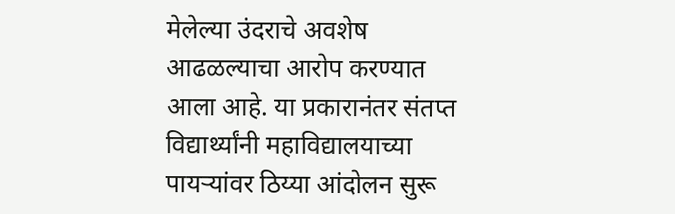मेलेल्या उंदराचे अवशेष आढळल्याचा आरोप करण्यात आला आहे. या प्रकारानंतर संतप्त विद्यार्थ्यांनी महाविद्यालयाच्या पायऱ्यांवर ठिय्या आंदोलन सुरू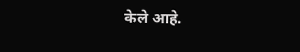केले आहे.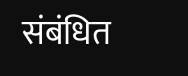संबंधित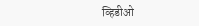व्हिडीओ